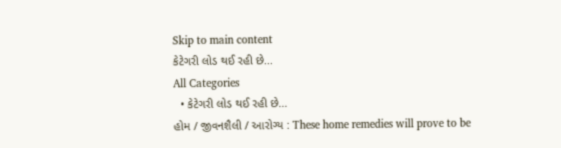Skip to main content
કેટેગરી લોડ થઈ રહી છે...
All Categories
  • કેટેગરી લોડ થઈ રહી છે...
હોમ / જીવનશૈલી / આરોગ્ય : These home remedies will prove to be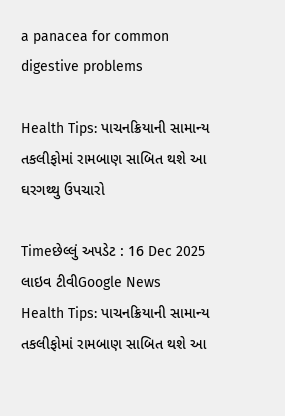a panacea for common digestive problems

Health Tips: પાચનક્રિયાની સામાન્ય તકલીફોમાં રામબાણ સાબિત થશે આ ઘરગથ્થુ ઉપચારો

Timeછેલ્લું અપડેટ : 16 Dec 2025
લાઇવ ટીવીGoogle News
Health Tips: પાચનક્રિયાની સામાન્ય તકલીફોમાં રામબાણ સાબિત થશે આ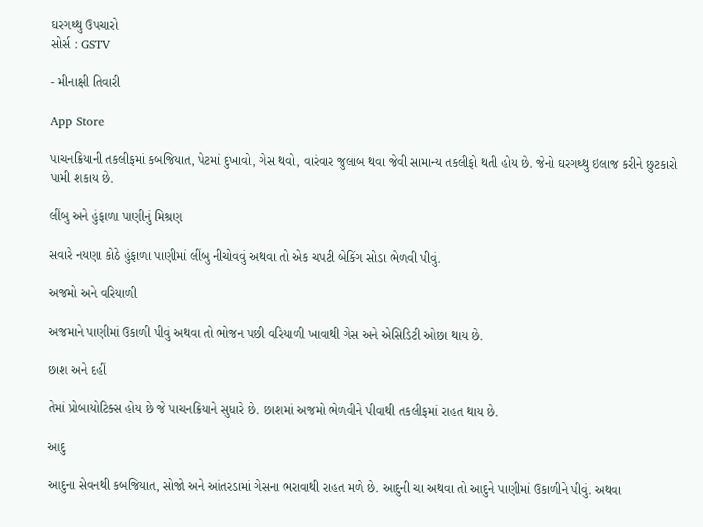ઘરગથ્થુ ઉપચારો
સોર્સ : GSTV

- મીનાક્ષી તિવારી

App Store

પાચનક્રિયાની તકલીફમાં કબજિયાત, પેટમાં દુખાવો, ગેસ થવો, વારંવાર જુલાબ થવા જેવી સામાન્ય તકલીફો થતી હોય છે. જેનો ઘરગથ્થુ ઇલાજ કરીને છુટકારો પામી શકાય છે.

લીંબુ અને હુંફાળા પાણીનું મિશ્રણ

સવારે નયણા કોઠે હુંફાળા પાણીમાં લીંબુ નીચોવવું અથવા તો એક ચપટી બેકિંગ સોડા ભેળવી પીવું.

અજમો અને વરિયાળી

અજમાને પાણીમાં ઉકાળી પીવું અથવા તો ભોજન પછી વરિયાળી ખાવાથી ગેસ અને એસિડિટી ઓછા થાય છે.

છાશ અને દહીં

તેમાં પ્રોબાયોટિક્સ હોય છે જે પાચનક્રિયાને સુધારે છે. છાશમાં અજમો ભેળવીને પીવાથી તકલીફમાં રાહત થાય છે.

આદુ

આદુના સેવનથી કબજિયાત, સોજો અને આંતરડામાં ગેસના ભરાવાથી રાહત મળે છે. આદુની ચા અથવા તો આદુને પાણીમાં ઉકાળીને પીવું. અથવા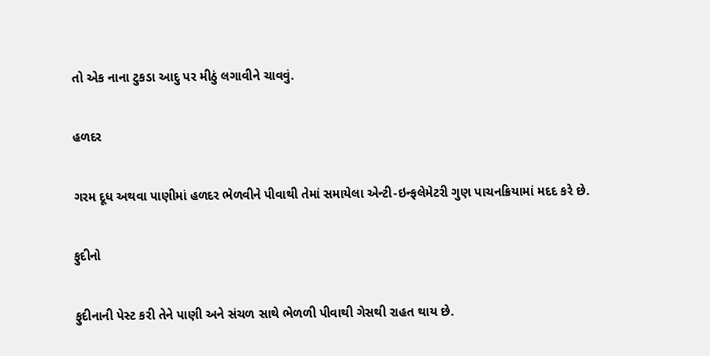તો એક નાના ટુકડા આદુ પર મીઠું લગાવીને ચાવવું.

હળદર

ગરમ દૂધ અથવા પાણીમાં હળદર ભેળવીને પીવાથી તેમાં સમાયેલા એન્ટી-ઇન્ફલેમેટરી ગુણ પાચનક્રિયામાં મદદ કરે છે.

ફુદીનો

ફુદીનાની પેસ્ટ કરી તેને પાણી અને સંચળ સાથે ભેળળી પીવાથી ગેસથી રાહત થાય છે.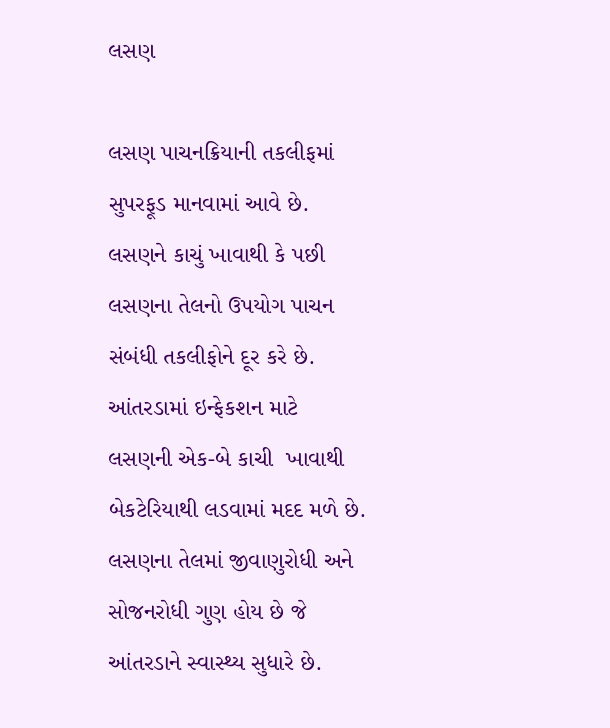લસણ

લસણ પાચનક્રિયાની તકલીફમાં સુપરફૂડ માનવામાં આવે છે. લસણને કાચું ખાવાથી કે પછી લસણના તેલનો ઉપયોગ પાચન સંબંધી તકલીફોને દૂર કરે છે. આંતરડામાં ઇન્ફેકશન માટે લસણની એક-બે કાચી  ખાવાથી બેકટેરિયાથી લડવામાં મદદ મળે છે. લસણના તેલમાં જીવાણુરોધી અને સોજનરોધી ગુણ હોય છે જે આંતરડાને સ્વાસ્થ્ય સુધારે છે.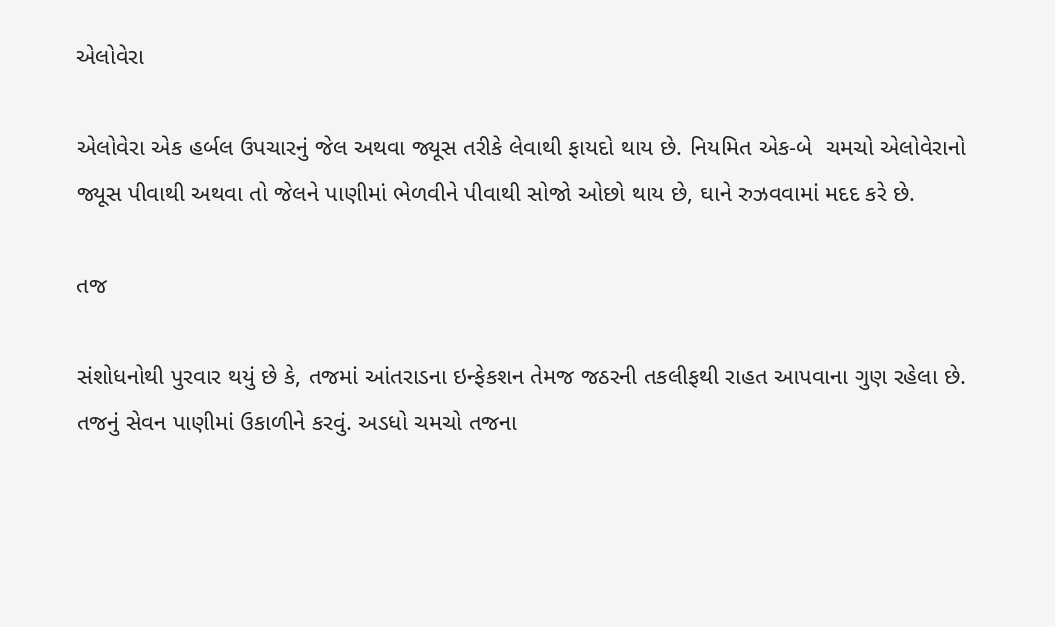એલોવેરા

એલોવેરા એક હર્બલ ઉપચારનું જેલ અથવા જ્યૂસ તરીકે લેવાથી ફાયદો થાય છે. નિયમિત એક-બે  ચમચો એલોવેરાનો જ્યૂસ પીવાથી અથવા તો જેલને પાણીમાં ભેળવીને પીવાથી સોજો ઓછો થાય છે, ઘાને રુઝવવામાં મદદ કરે છે.

તજ

સંશોધનોથી પુરવાર થયું છે કે, તજમાં આંતરાડના ઇન્ફેકશન તેમજ જઠરની તકલીફથી રાહત આપવાના ગુણ રહેલા છે. તજનું સેવન પાણીમાં ઉકાળીને કરવું. અડધો ચમચો તજના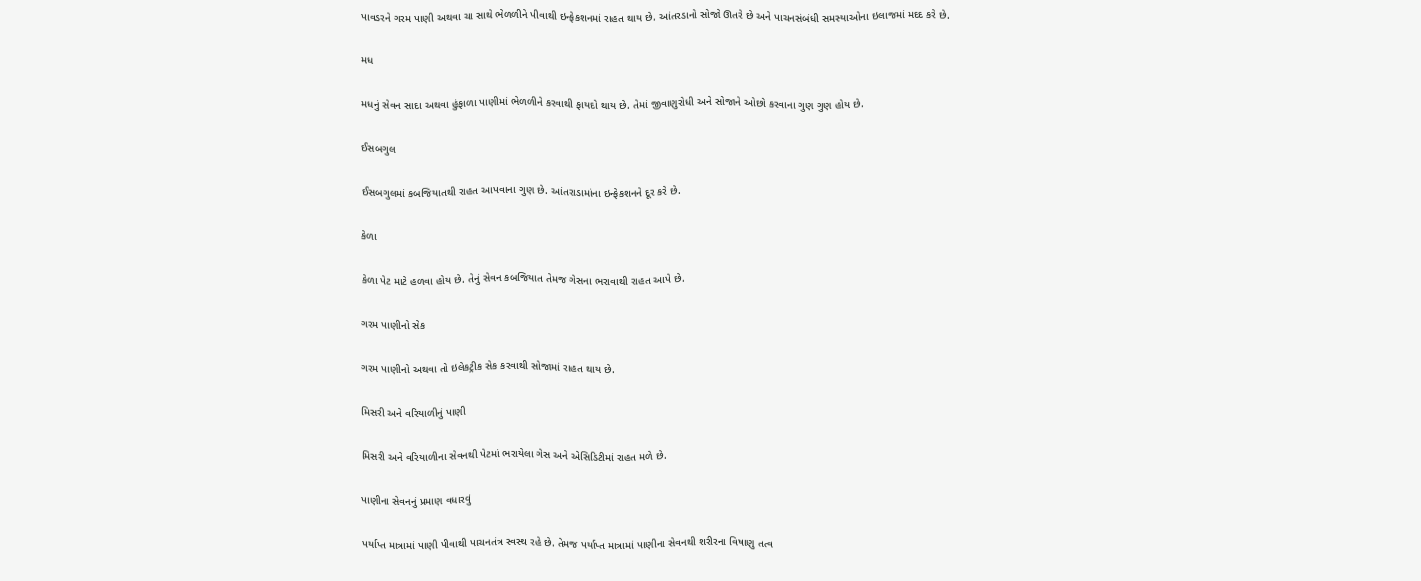પાવડરને ગરમ પાણી અથવા ચા સાથે ભેળળીને પીવાથી ઇન્ફેકશનમાં રાહત થાય છે. આંતરડાનો સોજો ઊતરે છે અને પાચનસંબંધી સમસ્યાઓના ઇલાજમાં મદદ કરે છે.

મધ

મધનું સેવન સાદા અથવા હુંફાળા પાણીમાં ભેળળીને કરવાથી ફાયદો થાય છે. તેમાં જીવાણુરોધી અને સોજાને ઓછો કરવાના ગુણ ગુણ હોય છે.

ઈસબગુલ

ઈસબગુલમાં કબજિયાતથી રાહત આપવાના ગુણ છે. આંતરાડામાંના ઇન્ફેકશનને દૂર કરે છે.

કેળા

કેળા પેટ માટે હળવા હોય છે. તેનું સેવન કબજિયાત તેમજ ગેસના ભરાવાથી રાહત આપે છે.

ગરમ પાણીનો સેક

ગરમ પાણીનો અથવા તો ઇલેકટ્રીક સેક કરવાથી સોજામાં રાહત થાય છે.

મિસરી અને વરિયાળીનું પાણી

મિસરી અને વરિયાળીના સેવનથી પેટમાં ભરાયેલા ગેસ અને એસિડિટીમાં રાહત મળે છે.

પાણીના સેવનનું પ્રમાણ વધારવું

પર્યાપ્ત માત્રામાં પાણી પીવાથી પાચનતંત્ર સ્વસ્થ રહે છે. તેમજ પર્યાપ્ત માત્રામાં પાણીના સેવનથી શરીરના વિષાણુ તત્વ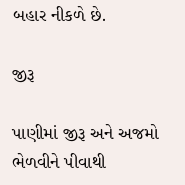બહાર નીકળે છે.

જીરૂ

પાણીમાં જીરૂ અને અજમો ભેળવીને પીવાથી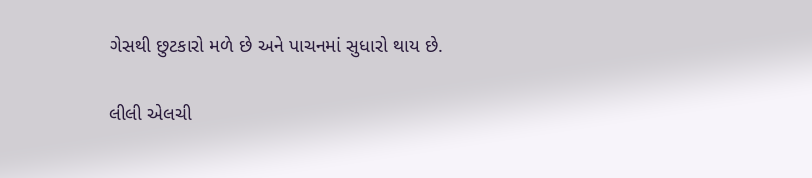ગેસથી છુટકારો મળે છે અને પાચનમાં સુધારો થાય છે.

લીલી એલચી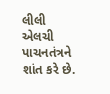લીલી એલચી પાચનતંત્રને શાંત કરે છે.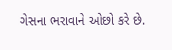ગેસના ભરાવાને ઓછો કરે છે.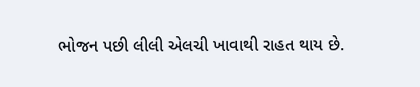ભોજન પછી લીલી એલચી ખાવાથી રાહત થાય છે.